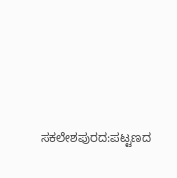ಸಕಲೇಶಪುರದ:ಪಟ್ಟಣದ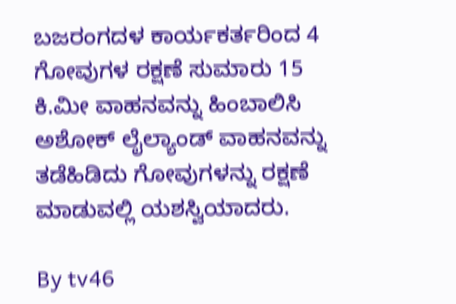ಬಜರಂಗದಳ ಕಾರ್ಯಕರ್ತರಿಂದ 4 ಗೋವುಗಳ ರಕ್ಷಣೆ ಸುಮಾರು 15 ಕಿ.ಮೀ ವಾಹನವನ್ನು ಹಿಂಬಾಲಿಸಿ ಅಶೋಕ್ ಲೈಲ್ಯಾಂಡ್ ವಾಹನವನ್ನು ತಡೆಹಿಡಿದು ಗೋವುಗಳನ್ನು ರಕ್ಷಣೆ ಮಾಡುವಲ್ಲಿ ಯಶಸ್ವಿಯಾದರು.

By tv46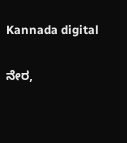Kannada digital

ನೇರ,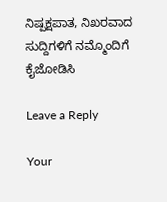ನಿಷ್ಪಕ್ಷಪಾತ, ನಿಖರವಾದ ಸುದ್ದಿಗಳಿಗೆ ನಮ್ಮೊಂದಿಗೆ ಕೈಜೋಡಿಸಿ

Leave a Reply

Your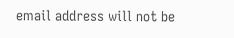email address will not be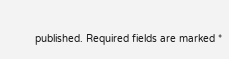published. Required fields are marked *